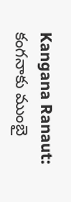Kangana Ranaut: కంగనాకు ముంబై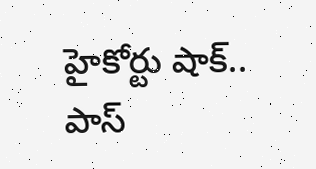హైకోర్టు షాక్.. పాస్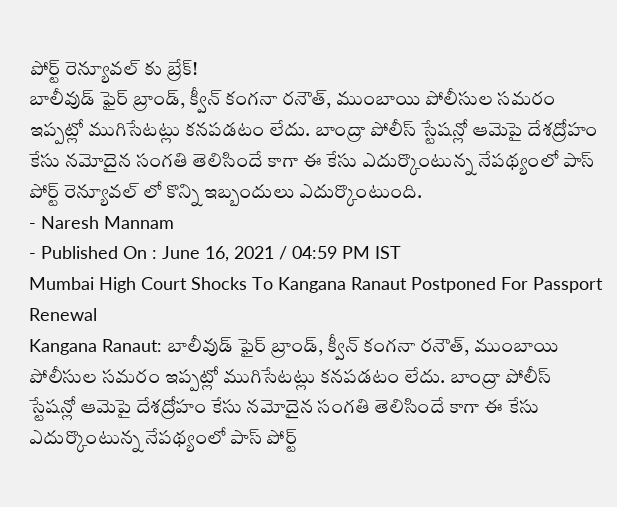పోర్ట్ రెన్యూవల్ కు బ్రేక్!
బాలీవుడ్ ఫైర్ బ్రాండ్, క్వీన్ కంగనా రనౌత్, ముంబాయి పోలీసుల సమరం ఇప్పట్లో ముగిసేటట్లు కనపడటం లేదు. బాంద్రా పోలీస్ స్టేషన్లో ఆమెపై దేశద్రోహం కేసు నమోదైన సంగతి తెలిసిందే కాగా ఈ కేసు ఎదుర్కొంటున్న నేపథ్యంలో పాస్ పోర్ట్ రెన్యూవల్ లో కొన్ని ఇబ్బందులు ఎదుర్కొంటుంది.
- Naresh Mannam
- Published On : June 16, 2021 / 04:59 PM IST
Mumbai High Court Shocks To Kangana Ranaut Postponed For Passport Renewal
Kangana Ranaut: బాలీవుడ్ ఫైర్ బ్రాండ్, క్వీన్ కంగనా రనౌత్, ముంబాయి పోలీసుల సమరం ఇప్పట్లో ముగిసేటట్లు కనపడటం లేదు. బాంద్రా పోలీస్ స్టేషన్లో ఆమెపై దేశద్రోహం కేసు నమోదైన సంగతి తెలిసిందే కాగా ఈ కేసు ఎదుర్కొంటున్న నేపథ్యంలో పాస్ పోర్ట్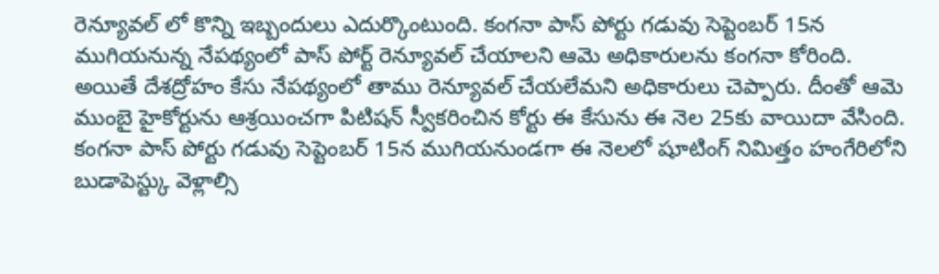రెన్యూవల్ లో కొన్ని ఇబ్బందులు ఎదుర్కొంటుంది. కంగనా పాస్ పోర్టు గడువు సెప్టెంబర్ 15న ముగియనున్న నేపథ్యంలో పాస్ పోర్ట్ రెన్యూవల్ చేయాలని ఆమె అధికారులను కంగనా కోరింది.
అయితే దేశద్రోహం కేసు నేపథ్యంలో తాము రెన్యూవల్ చేయలేమని అధికారులు చెప్పారు. దీంతో ఆమె ముంబై హైకోర్టును ఆశ్రయించగా పిటిషన్ స్వీకరించిన కోర్టు ఈ కేసును ఈ నెల 25కు వాయిదా వేసింది. కంగనా పాస్ పోర్టు గడువు సెప్టెంబర్ 15న ముగియనుండగా ఈ నెలలో షూటింగ్ నిమిత్తం హంగేరిలోని బుడాపెస్ట్కు వెళ్లాల్సి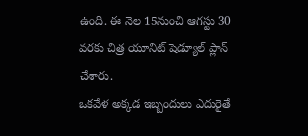ఉంది. ఈ నెల 15నుంచి ఆగస్టు 30 వరకు చిత్ర యూనిట్ షెడ్యూల్ ప్లాన్ చేశారు.
ఒకవేళ అక్కడ ఇబ్బందులు ఎదురైతే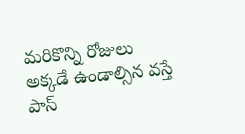మరికొన్ని రోజులు అక్కడే ఉండాల్సిన వస్తే పాస్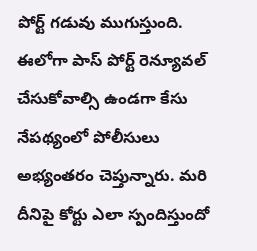పోర్ట్ గడువు ముగుస్తుంది. ఈలోగా పాస్ పోర్ట్ రెన్యూవల్ చేసుకోవాల్సి ఉండగా కేసు నేపథ్యంలో పోలీసులు అభ్యంతరం చెప్తున్నారు. మరి దీనిపై కోర్టు ఎలా స్పందిస్తుందో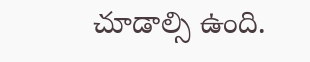చూడాల్సి ఉంది.